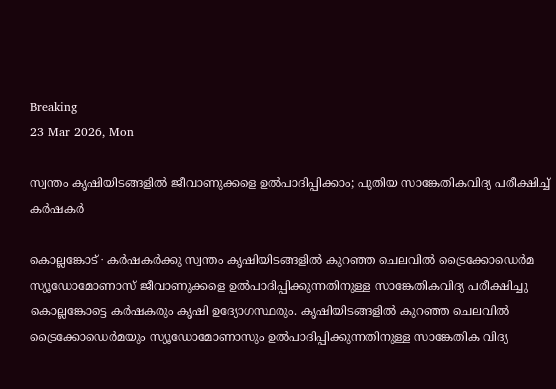Breaking
23 Mar 2026, Mon

സ്വന്തം കൃഷിയിടങ്ങളിൽ ജീവാണുക്കളെ ഉൽപാദിപ്പിക്കാം; പുതിയ സാങ്കേതികവിദ്യ പരീക്ഷിച്ച് കർഷകർ

കൊല്ലങ്കോട് ∙ കർഷകർക്കു സ്വന്തം കൃഷിയിടങ്ങളിൽ കുറഞ്ഞ ചെലവിൽ ട്രൈക്കോഡെർമ സ്യൂഡോമോണാസ് ജീവാണുക്കളെ ഉൽപാദിപ്പിക്കുന്നതിനുള്ള സാങ്കേതികവിദ്യ പരീക്ഷിച്ചു കൊല്ലങ്കോട്ടെ കർഷകരും കൃഷി ഉദ്യോഗസ്ഥരും. കൃഷിയിടങ്ങളിൽ കുറഞ്ഞ ചെലവിൽ ട്രൈക്കോഡെർമയും സ്യൂഡോമോണാസും ഉൽപാദിപ്പിക്കുന്നതിനുള്ള സാങ്കേതിക വിദ്യ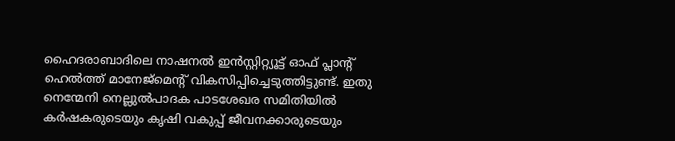ഹൈദരാബാദിലെ നാഷനൽ ഇൻസ്റ്റിറ്റ്യൂട്ട് ഓഫ് പ്ലാന്റ് ഹെൽത്ത് മാനേജ്‌മെന്റ് വികസിപ്പിച്ചെടുത്തിട്ടുണ്ട്. ഇതു നെന്മേനി നെല്ലുൽപാദക പാടശേഖര സമിതിയിൽ കർഷകരുടെയും കൃഷി വകുപ്പ് ജീവനക്കാരുടെയും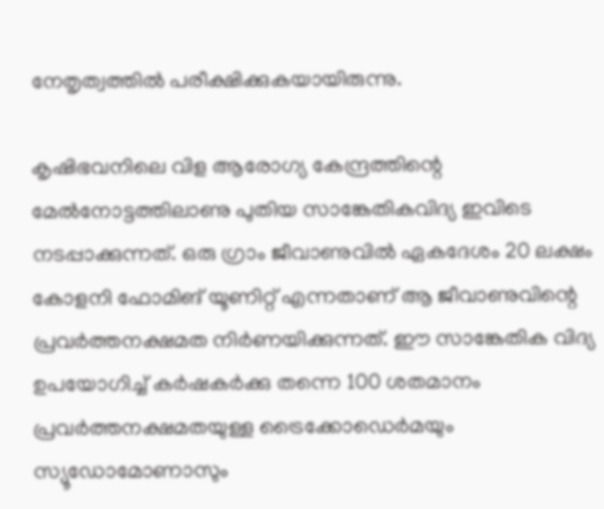നേതൃത്വത്തിൽ പരീക്ഷിക്കുകയായിരുന്നു.

കൃഷിഭവനിലെ വിള ആരോഗ്യ കേന്ദ്രത്തിന്റെ മേൽനോട്ടത്തിലാണു പുതിയ സാങ്കേതികവിദ്യ ഇവിടെ നടപ്പാക്കുന്നത്. ഒരു ഗ്രാം ജീവാണുവിൽ ഏകദേശം 20 ലക്ഷം കോളനി ഫോമിങ് യൂണിറ്റ് എന്നതാണ് ആ ജീവാണുവിന്റെ പ്രവർത്തനക്ഷമത നിർണയിക്കുന്നത്. ഈ സാങ്കേതിക വിദ്യ ഉപയോഗിച്ച് കർഷകർക്കു തന്നെ 100 ശതമാനം പ്രവർത്തനക്ഷമതയുള്ള ട്രൈക്കോഡെർമയും സ്യൂഡോമോണാസും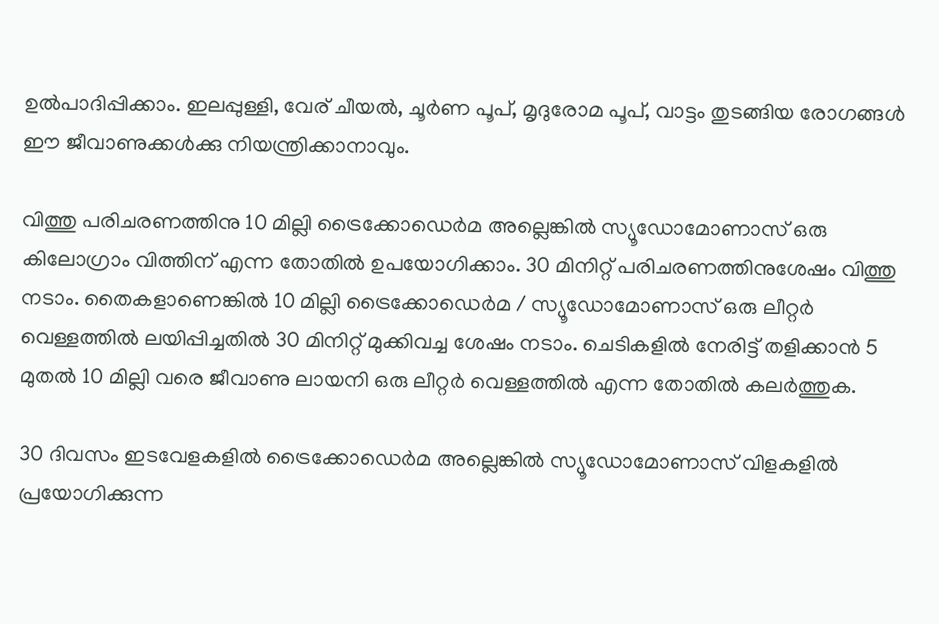ഉൽപാദിപ്പിക്കാം. ഇലപ്പുള്ളി, വേര് ചീയൽ, ചൂർണ പൂപ്, മൃദുരോമ പൂപ്, വാട്ടം തുടങ്ങിയ രോഗങ്ങൾ ഈ ജീവാണുക്കൾക്കു നിയന്ത്രിക്കാനാവും.

വിത്തു പരിചരണത്തിനു 10 മില്ലി ട്രൈക്കോഡെർമ അല്ലെങ്കിൽ സ്യൂഡോമോണാസ് ഒരു കിലോഗ്രാം വിത്തിന് എന്ന തോതിൽ ഉപയോഗിക്കാം. 30 മിനിറ്റ് പരിചരണത്തിനുശേഷം വിത്തു നടാം. തൈകളാണെങ്കിൽ 10 മില്ലി ട്രൈക്കോഡെർമ / സ്യൂഡോമോണാസ് ഒരു ലീറ്റർ വെള്ളത്തിൽ ലയിപ്പിച്ചതിൽ 30 മിനിറ്റ് മുക്കിവച്ച ശേഷം നടാം. ചെടികളിൽ നേരിട്ട് തളിക്കാൻ 5 മുതൽ 10 മില്ലി വരെ ജീവാണു ലായനി ഒരു ലീറ്റർ വെള്ളത്തിൽ എന്ന തോതിൽ കലർത്തുക.

30 ദിവസം ഇടവേളകളിൽ ട്രൈക്കോഡെർമ അല്ലെങ്കിൽ സ്യൂഡോമോണാസ് വിളകളിൽ പ്രയോഗിക്കുന്ന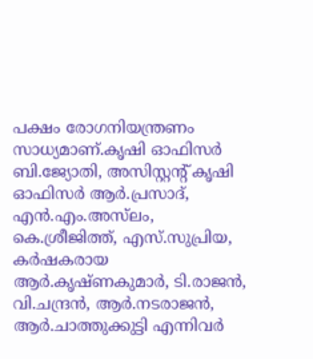പക്ഷം രോഗനിയന്ത്രണം സാധ്യമാണ്.കൃഷി ഓഫിസർ ബി.ജ്യോതി, അസിസ്റ്റന്റ് കൃഷി ഓഫിസർ ആർ.പ്രസാദ്, എൻ.എം.അസ്‌ലം, കെ.ശ്രീജിത്ത്‌, എസ്.സുപ്രിയ, കർഷകരായ ആർ.കൃഷ്ണകുമാർ, ടി.രാജൻ, വി.ചന്ദ്രൻ, ആർ.നടരാജൻ, ആർ.ചാത്തുക്കുട്ടി എന്നിവർ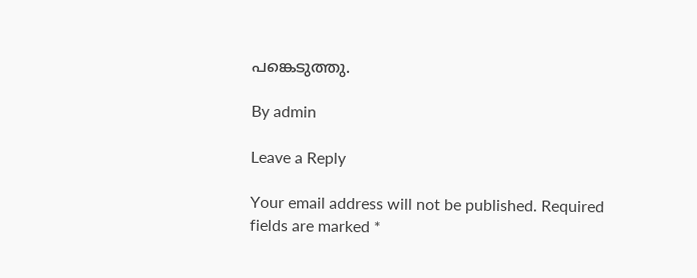പങ്കെടുത്തു.

By admin

Leave a Reply

Your email address will not be published. Required fields are marked *